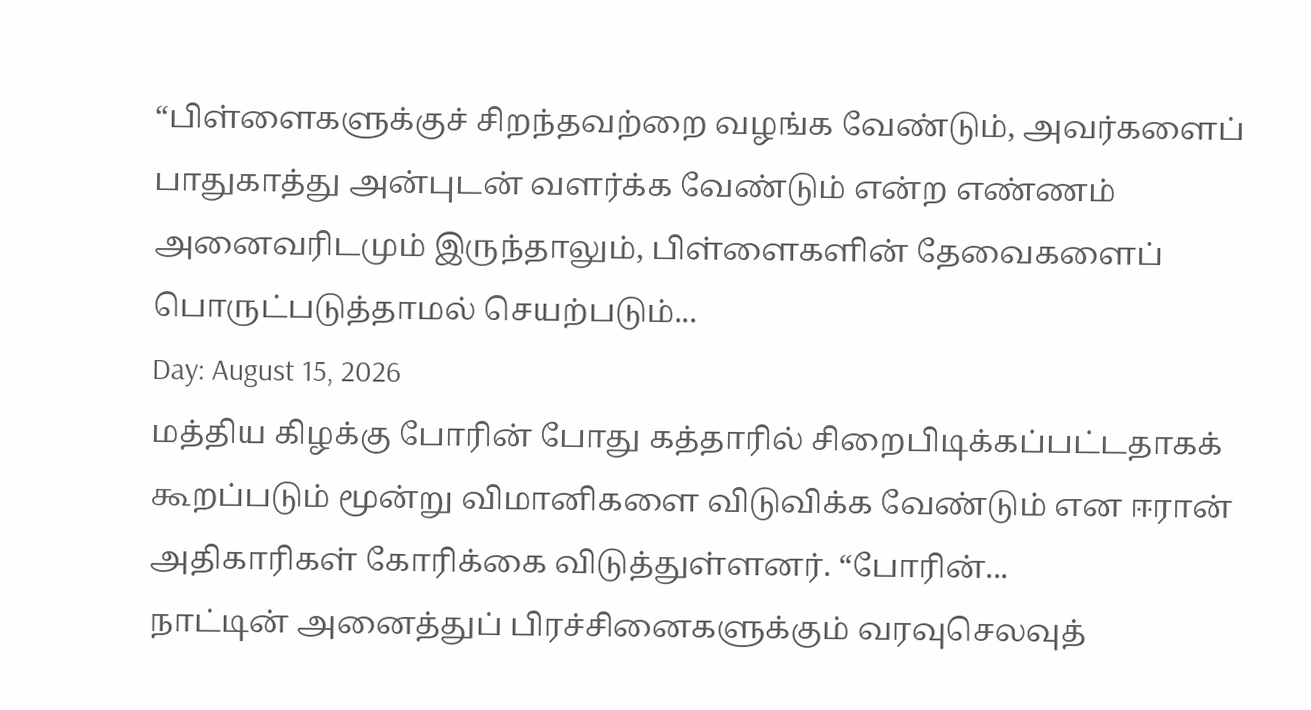“பிள்ளைகளுக்குச் சிறந்தவற்றை வழங்க வேண்டும், அவர்களைப் பாதுகாத்து அன்புடன் வளர்க்க வேண்டும் என்ற எண்ணம் அனைவரிடமும் இருந்தாலும், பிள்ளைகளின் தேவைகளைப் பொருட்படுத்தாமல் செயற்படும்...
Day: August 15, 2026
மத்திய கிழக்கு போரின் போது கத்தாரில் சிறைபிடிக்கப்பட்டதாகக் கூறப்படும் மூன்று விமானிகளை விடுவிக்க வேண்டும் என ஈரான் அதிகாரிகள் கோரிக்கை விடுத்துள்ளனர். “போரின்...
நாட்டின் அனைத்துப் பிரச்சினைகளுக்கும் வரவுசெலவுத்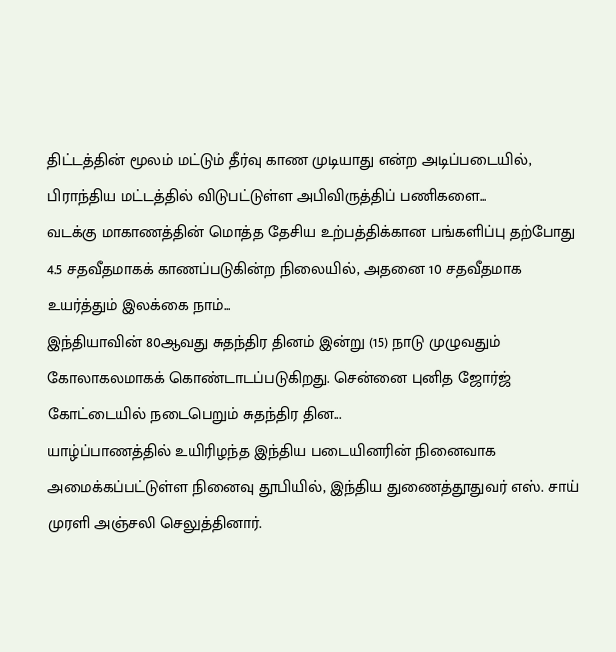திட்டத்தின் மூலம் மட்டும் தீர்வு காண முடியாது என்ற அடிப்படையில், பிராந்திய மட்டத்தில் விடுபட்டுள்ள அபிவிருத்திப் பணிகளை...
வடக்கு மாகாணத்தின் மொத்த தேசிய உற்பத்திக்கான பங்களிப்பு தற்போது 4.5 சதவீதமாகக் காணப்படுகின்ற நிலையில், அதனை 10 சதவீதமாக உயர்த்தும் இலக்கை நாம்...
இந்தியாவின் 80ஆவது சுதந்திர தினம் இன்று (15) நாடு முழுவதும் கோலாகலமாகக் கொண்டாடப்படுகிறது. சென்னை புனித ஜோர்ஜ் கோட்டையில் நடைபெறும் சுதந்திர தின...
யாழ்ப்பாணத்தில் உயிரிழந்த இந்திய படையினரின் நினைவாக அமைக்கப்பட்டுள்ள நினைவு தூபியில், இந்திய துணைத்தூதுவர் எஸ். சாய் முரளி அஞ்சலி செலுத்தினார்.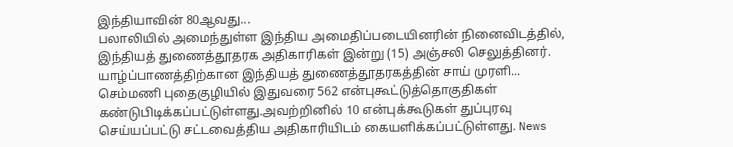இந்தியாவின் 80ஆவது...
பலாலியில் அமைந்துள்ள இந்திய அமைதிப்படையினரின் நினைவிடத்தில், இந்தியத் துணைத்தூதரக அதிகாரிகள் இன்று (15) அஞ்சலி செலுத்தினர். யாழ்ப்பாணத்திற்கான இந்தியத் துணைத்தூதரகத்தின் சாய் முரளி...
செம்மணி புதைகுழியில் இதுவரை 562 என்புகூட்டுத்தொகுதிகள் கண்டுபிடிக்கப்பட்டுள்ளது.அவற்றினில் 10 என்புக்கூடுகள் துப்புரவு செய்யப்பட்டு சட்டவைத்திய அதிகாரியிடம் கையளிக்கப்பட்டுள்ளது. News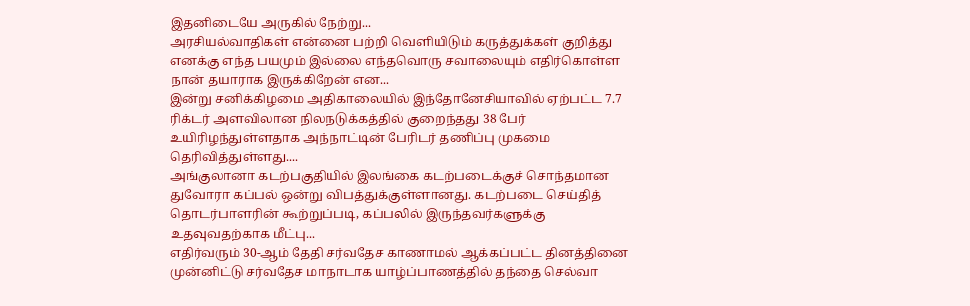இதனிடையே அருகில் நேற்று...
அரசியல்வாதிகள் என்னை பற்றி வெளியிடும் கருத்துக்கள் குறித்து எனக்கு எந்த பயமும் இல்லை எந்தவொரு சவாலையும் எதிர்கொள்ள நான் தயாராக இருக்கிறேன் என...
இன்று சனிக்கிழமை அதிகாலையில் இந்தோனேசியாவில் ஏற்பட்ட 7.7 ரிக்டர் அளவிலான நிலநடுக்கத்தில் குறைந்தது 38 பேர் உயிரிழந்துள்ளதாக அந்நாட்டின் பேரிடர் தணிப்பு முகமை தெரிவித்துள்ளது....
அங்குலானா கடற்பகுதியில் இலங்கை கடற்படைக்குச் சொந்தமான துவோரா கப்பல் ஒன்று விபத்துக்குள்ளானது. கடற்படை செய்தித் தொடர்பாளரின் கூற்றுப்படி, கப்பலில் இருந்தவர்களுக்கு உதவுவதற்காக மீட்பு...
எதிர்வரும் 30-ஆம் தேதி சர்வதேச காணாமல் ஆக்கப்பட்ட தினத்தினை முன்னிட்டு சர்வதேச மாநாடாக யாழ்ப்பாணத்தில் தந்தை செல்வா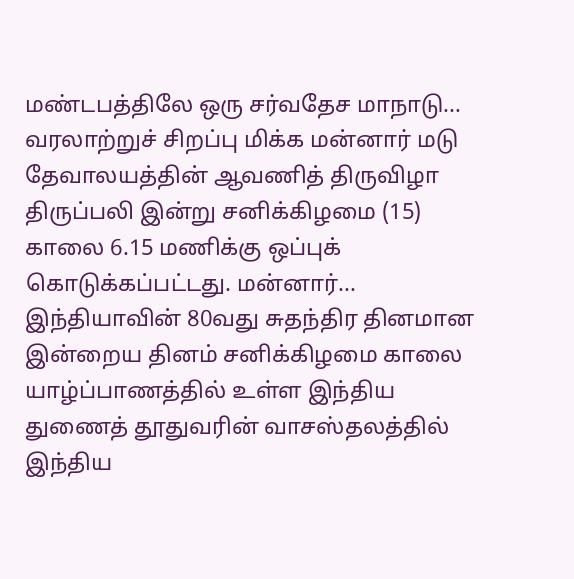மண்டபத்திலே ஒரு சர்வதேச மாநாடு...
வரலாற்றுச் சிறப்பு மிக்க மன்னார் மடு தேவாலயத்தின் ஆவணித் திருவிழா திருப்பலி இன்று சனிக்கிழமை (15) காலை 6.15 மணிக்கு ஒப்புக் கொடுக்கப்பட்டது. மன்னார்...
இந்தியாவின் 80வது சுதந்திர தினமான இன்றைய தினம் சனிக்கிழமை காலை யாழ்ப்பாணத்தில் உள்ள இந்திய துணைத் தூதுவரின் வாசஸ்தலத்தில் இந்திய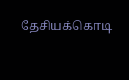தேசியக்கொடி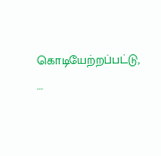கொடியேற்றப்பட்டு, ...